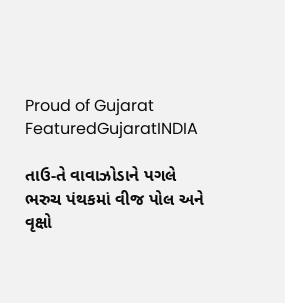Proud of Gujarat
FeaturedGujaratINDIA

તાઉ-તે વાવાઝોડાને પગલે ભરુચ પંથકમાં વીજ પોલ અને વૃક્ષો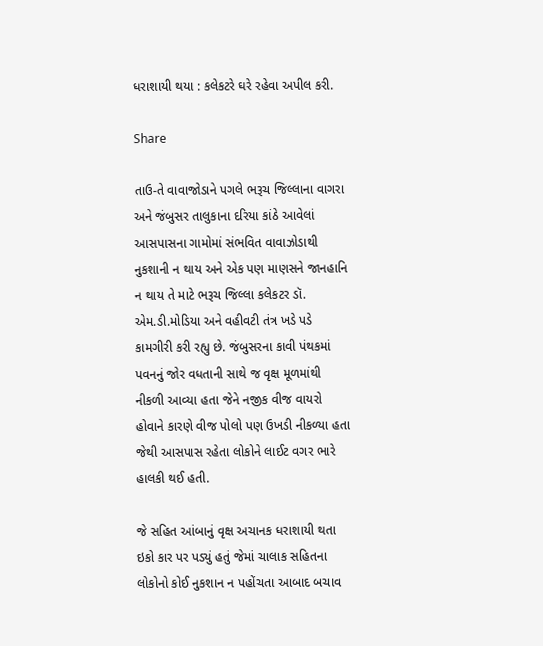ધરાશાયી થયા : કલેકટરે ઘરે રહેવા અપીલ કરી.

Share

તાઉ-તે વાવાજોડાને પગલે ભરૂચ જિલ્લાના વાગરા અને જંબુસર તાલુકાના દરિયા કાંઠે આવેલાં આસપાસના ગામોમાં સંભવિત વાવાઝોડાથી નુકશાની ન થાય અને એક પણ માણસને જાનહાનિ ન થાય તે માટે ભરૂચ જિલ્લા કલેકટર ડૉ. એમ.ડી.મોડિયા અને વહીવટી તંત્ર ખડે પડે કામગીરી કરી રહ્યુ છે. જંબુસરના કાવી પંથકમાં પવનનું જોર વધતાની સાથે જ વૃક્ષ મૂળમાંથી નીકળી આવ્યા હતા જેને નજીક વીજ વાયરો હોવાને કારણે વીજ પોલો પણ ઉખડી નીકળ્યા હતા જેથી આસપાસ રહેતા લોકોને લાઈટ વગર ભારે હાલકી થઈ હતી.

જે સહિત આંબાનું વૃક્ષ અચાનક ધરાશાયી થતા ઇકો કાર પર પડ્યું હતું જેમાં ચાલાક સહિતના લોકોનો કોઈ નુકશાન ન પહોંચતા આબાદ બચાવ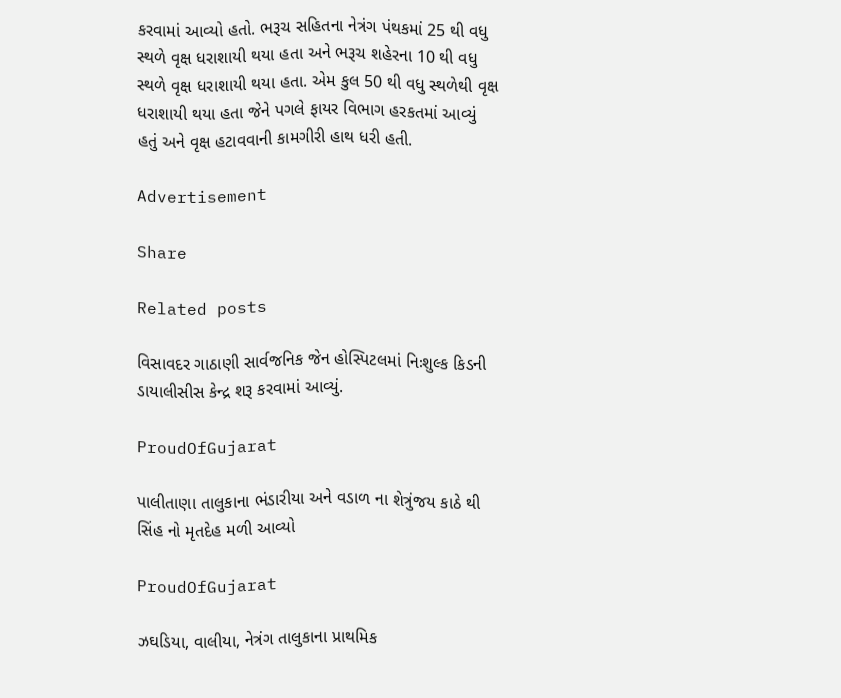કરવામાં આવ્યો હતો. ભરૂચ સહિતના નેત્રંગ પંથકમાં 25 થી વધુ સ્થળે વૃક્ષ ધરાશાયી થયા હતા અને ભરૂચ શહેરના 10 થી વધુ સ્થળે વૃક્ષ ધરાશાયી થયા હતા. એમ કુલ 50 થી વધુ સ્થળેથી વૃક્ષ ધરાશાયી થયા હતા જેને પગલે ફાયર વિભાગ હરકતમાં આવ્યું હતું અને વૃક્ષ હટાવવાની કામગીરી હાથ ધરી હતી.

Advertisement

Share

Related posts

વિસાવદર ગાઠાણી સાર્વજનિક જેન હોસ્પિટલમાં નિઃશુલ્ક કિડની ડાયાલીસીસ કેન્દ્ર શરૂ કરવામાં આવ્યું.

ProudOfGujarat

પાલીતાણા તાલુકાના ભંડારીયા અને વડાળ ના શેત્રુંજય કાઠે થી સિંહ નો મૃતદેહ મળી આવ્યો

ProudOfGujarat

ઝઘડિયા, વાલીયા, નેત્રંગ તાલુકાના પ્રાથમિક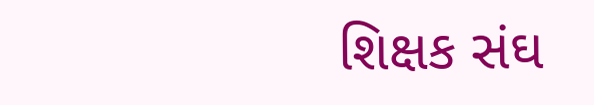શિક્ષક સંઘ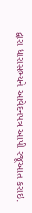દ્વારા ધારાસભ્યને આવેદનપત્ર આપી રજૂઆત કરાઇ.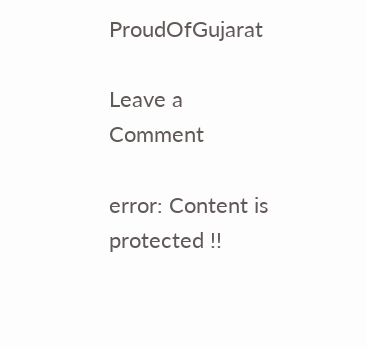ProudOfGujarat

Leave a Comment

error: Content is protected !!